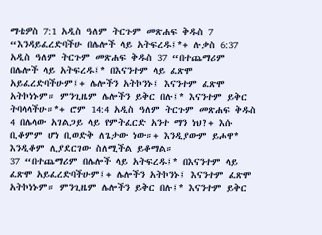ማቴዎስ 7:1 አዲስ ዓለም ትርጉም መጽሐፍ ቅዱስ 7 “እንዳይፈረድባችሁ በሌሎች ላይ አትፍረዱ፤*+ ሉቃስ 6:37 አዲስ ዓለም ትርጉም መጽሐፍ ቅዱስ 37 “በተጨማሪም በሌሎች ላይ አትፍረዱ፤* በእናንተም ላይ ፈጽሞ አይፈረድባችሁም፤+ ሌሎችን አትኮንኑ፤ እናንተም ፈጽሞ አትኮነኑም። ምንጊዜም ሌሎችን ይቅር በሉ፤* እናንተም ይቅር ትባላላችሁ።*+ ሮም 14:4 አዲስ ዓለም ትርጉም መጽሐፍ ቅዱስ 4 በሌላው አገልጋይ ላይ የምትፈርድ አንተ ማን ነህ?+ እሱ ቢቆምም ሆነ ቢወድቅ ለጌታው ነው።+ እንዲያውም ይሖዋ* እንዲቆም ሊያደርገው ስለሚችል ይቆማል።
37 “በተጨማሪም በሌሎች ላይ አትፍረዱ፤* በእናንተም ላይ ፈጽሞ አይፈረድባችሁም፤+ ሌሎችን አትኮንኑ፤ እናንተም ፈጽሞ አትኮነኑም። ምንጊዜም ሌሎችን ይቅር በሉ፤* እናንተም ይቅር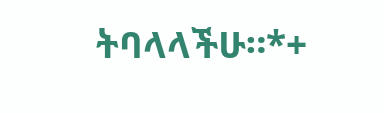ትባላላችሁ።*+